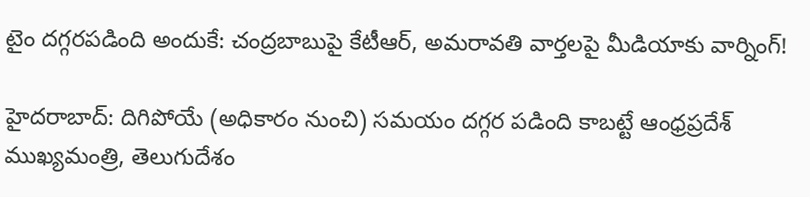టైం దగ్గరపడింది అందుకే: చంద్రబాబుపై కేటీఆర్, అమరావతి వార్తలపై మీడియాకు వార్నింగ్!

హైదరాబాద్: దిగిపోయే (అధికారం నుంచి) సమయం దగ్గర పడింది కాబట్టే ఆంధ్రప్రదేశ్ ముఖ్యమంత్రి, తెలుగుదేశం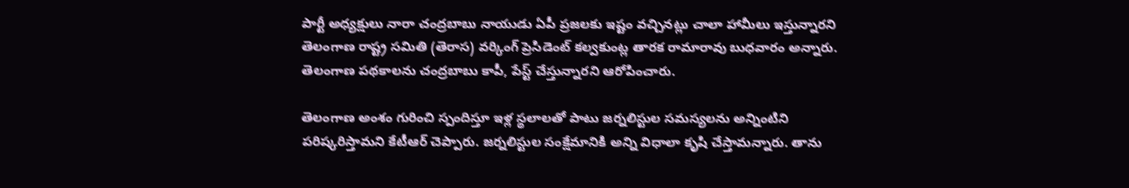పార్టీ అధ్యక్షులు నారా చంద్రబాబు నాయుడు ఏపీ ప్రజలకు ఇష్టం వచ్చినట్లు చాలా హామీలు ఇస్తున్నారని తెలంగాణ రాష్ట్ర సమితి (తెరాస) వర్కింగ్ ప్రెసిడెంట్ కల్వకుంట్ల తారక రామారావు బుధవారం అన్నారు. తెలంగాణ పథకాలను చంద్రబాబు కాపీ, పేస్ట్ చేస్తున్నారని ఆరోపించారు.

తెలంగాణ అంశం గురించి స్పందిస్తూ ఇళ్ల స్థలాలతో పాటు జర్నలిస్టుల సమస్యలను అన్నింటిని పరిష్కరిస్తామని కేటీఆర్ చెప్పారు. జర్నలిస్టుల సంక్షేమానికి అన్ని విధాలా కృషి చేస్తామన్నారు. తాను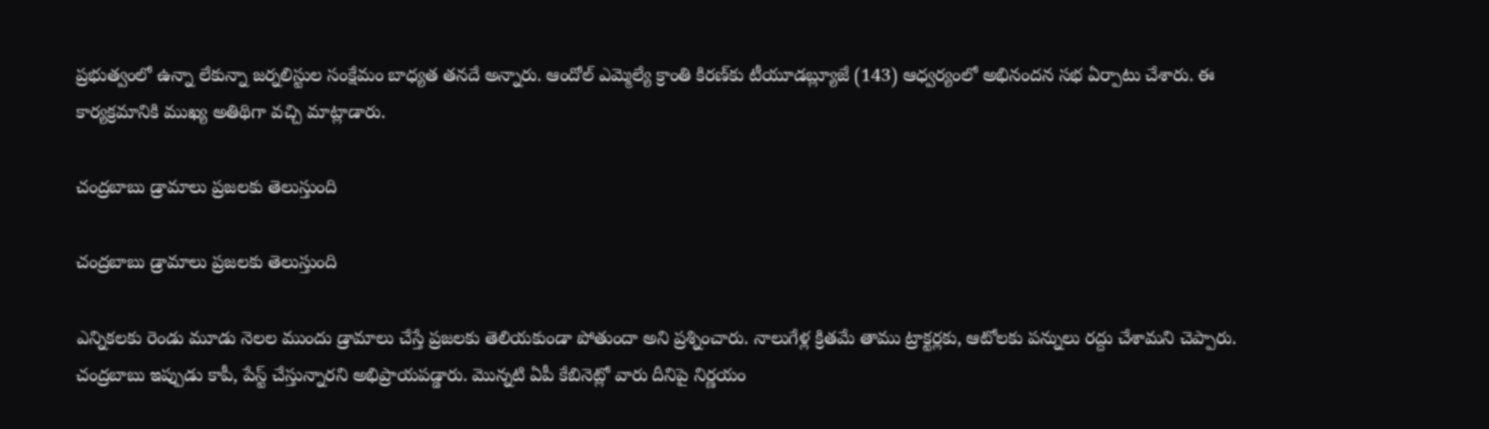ప్రభుత్వంలో ఉన్నా లేకున్నా జర్నలిస్టుల సంక్షేమం బాధ్యత తనదే అన్నారు. ఆందోల్ ఎమ్మెల్యే క్రాంతి కిరణ్‌కు టీయూడబ్ల్యూజే (143) ఆధ్వర్యంలో అభినందన సభ ఏర్పాటు చేశారు. ఈ కార్యక్రమానికి ముఖ్య అతిథిగా వచ్చి మాట్లాడారు.

చంద్రబాబు డ్రామాలు ప్రజలకు తెలుస్తుంది

చంద్రబాబు డ్రామాలు ప్రజలకు తెలుస్తుంది

ఎన్నికలకు రెండు మూడు నెలల ముందు డ్రామాలు చేస్తే ప్రజలకు తెలియకుండా పోతుందా అని ప్రశ్నించారు. నాలుగేళ్ల క్రితమే తాము ట్రాక్టర్లకు, ఆటోలకు పన్నులు రద్దు చేశామని చెప్పారు. చంద్రబాబు ఇప్పుడు కాపీ, పేస్ట్ చేస్తున్నారని అభిప్రాయపడ్డారు. మొన్నటి ఏపీ కేబినెట్లో వారు దీనిపై నిర్ణయం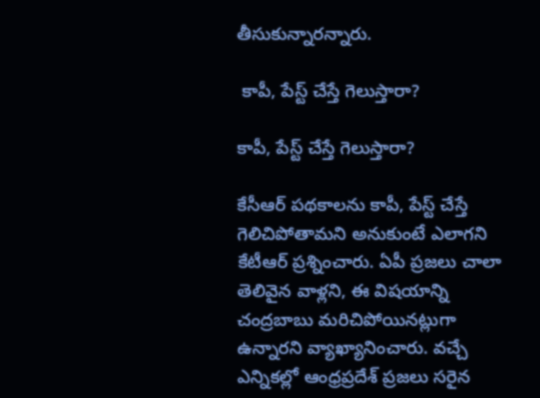తీసుకున్నారన్నారు.

 కాపీ, పేస్ట్ చేస్తే గెలుస్తారా?

కాపీ, పేస్ట్ చేస్తే గెలుస్తారా?

కేసీఆర్ పథకాలను కాపీ, పేస్ట్ చేస్తే గెలిచిపోతామని అనుకుంటే ఎలాగని కేటీఆర్ ప్రశ్నించారు. ఏపీ ప్రజలు చాలా తెలివైన వాళ్లని, ఈ విషయాన్ని చంద్రబాబు మరిచిపోయినట్లుగా ఉన్నారని వ్యాఖ్యానించారు. వచ్చే ఎన్నికల్లో ఆంధ్రప్రదేశ్ ప్రజలు సరైన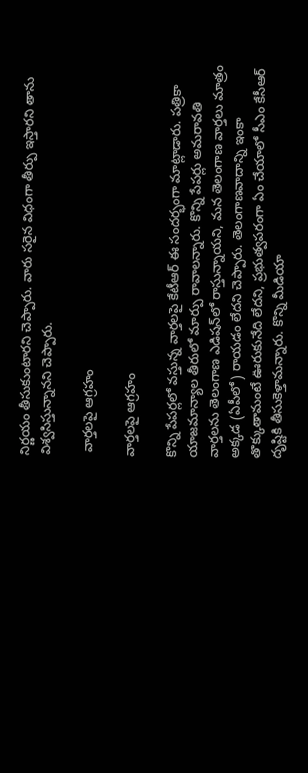నిర్ణయం తీసుకుంటారని చెప్పారు. వారు సరైన విధంగా తీర్పు ఇస్తారని తాను విశ్వసిస్తున్నానని చెప్పారు.

 వార్తలపై ఆగ్రహం

వార్తలపై ఆగ్రహం

కొన్ని పేపర్లలో వస్తున్న వార్తలపై కేటీఆర్ ఈ సందర్భంగా మాట్లాడారు. పత్రికా యాజమాన్యాల తీరులో మార్పు రావాలన్నారు. కొన్ని పేపర్లు అమరావతి వార్తలను తెలంగాణ ఎడిషన్‌లో రాస్తున్నాయని, మన తెలంగాణ వార్తలు మాత్రం అక్కడ (ఏపీలో) రాయడం లేదని చెప్పారు. తెలంగాణవాదాన్ని ఇంకా తొక్కుతామంటే ఊరుకునేది లేదని, ప్రభుత్వపరంగా ఏం చేయాలో సీఎం కేసీఆర్ దృష్టికి తీసుకెళ్తామన్నారు. కొన్ని మీడియా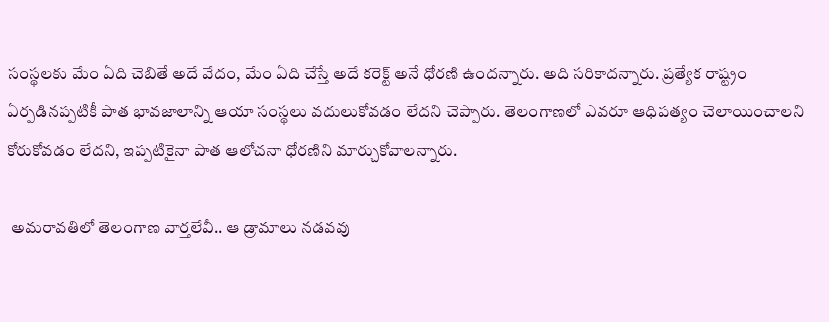సంస్థలకు మేం ఏది చెబితే అదే వేదం, మేం ఏది చేస్తే అదే కరెక్ట్ అనే ధోరణి ఉందన్నారు. అది సరికాదన్నారు. ప్రత్యేక రాష్ట్రం ఏర్పడినప్పటికీ పాత భావజాలాన్ని ఆయా సంస్థలు వదులుకోవడం లేదని చెప్పారు. తెలంగాణలో ఎవరూ ఆధిపత్యం చెలాయించాలని కోరుకోవడం లేదని, ఇప్పటికైనా పాత ఆలోచనా ధోరణిని మార్చుకోవాలన్నారు.

 అమరావతిలో తెలంగాణ వార్తలేవీ.. ఆ డ్రామాలు నడవవు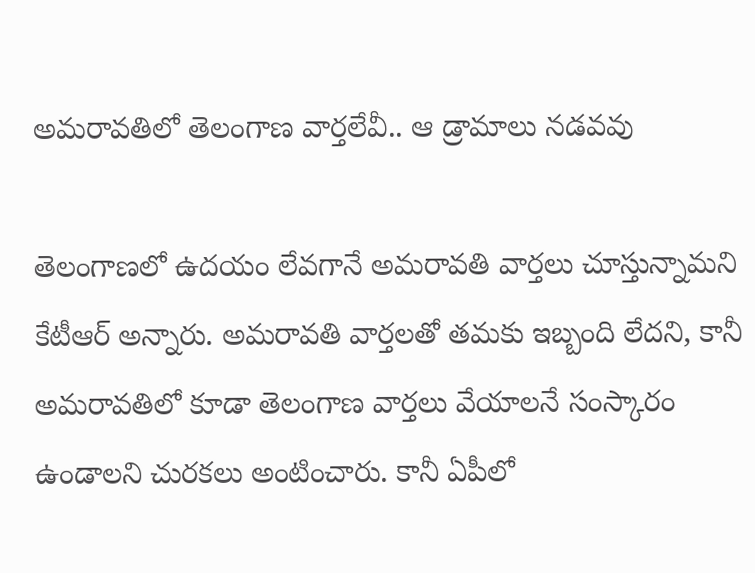అమరావతిలో తెలంగాణ వార్తలేవీ.. ఆ డ్రామాలు నడవవు

తెలంగాణలో ఉదయం లేవగానే అమరావతి వార్తలు చూస్తున్నామని కేటీఆర్ అన్నారు. అమరావతి వార్తలతో తమకు ఇబ్బంది లేదని, కానీ అమరావతిలో కూడా తెలంగాణ వార్తలు వేయాలనే సంస్కారం ఉండాలని చురకలు అంటించారు. కానీ ఏపీలో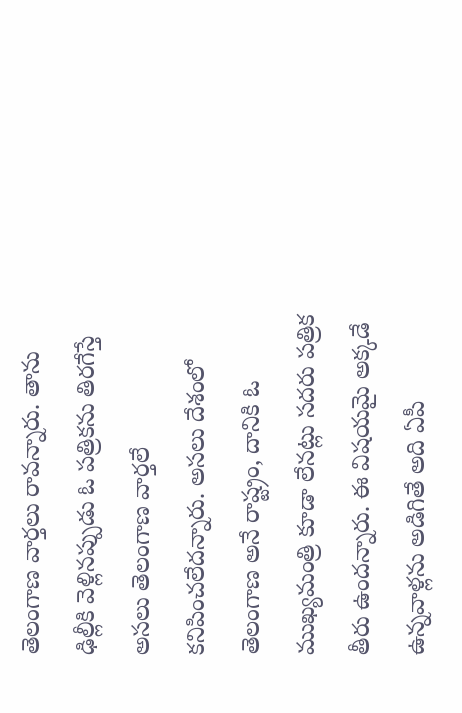తెలంగాణ వార్తలు రావన్నారు. తాను ఢిల్లీకి వెళ్లినప్పుడు ఓ పత్రికను తిరగేస్తే అసలు తెలంగాణ వార్తలే కనిపించలేదన్నారు. అసలు దేశంలో తెలంగాణ అనే రాష్ట్రం, దానికి ఓ ముఖ్యమంత్రి కూడా లేనట్లు సదరు పత్రిక తీరు ఉందన్నారు. ఈ విషయమై అక్కడే ఉన్నవాళ్లను అడిగితే అది ఏపీ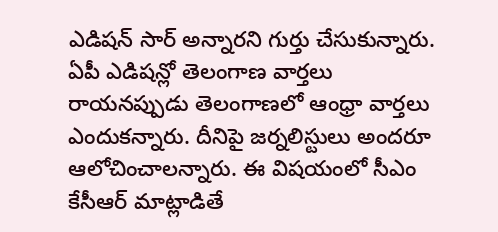ఎడిషన్ సార్ అన్నారని గుర్తు చేసుకున్నారు. ఏపీ ఎడిషన్లో తెలంగాణ వార్తలు రాయనప్పుడు తెలంగాణలో ఆంధ్రా వార్తలు ఎందుకన్నారు. దీనిపై జర్నలిస్టులు అందరూ ఆలోచించాలన్నారు. ఈ విషయంలో సీఎం కేసీఆర్ మాట్లాడితే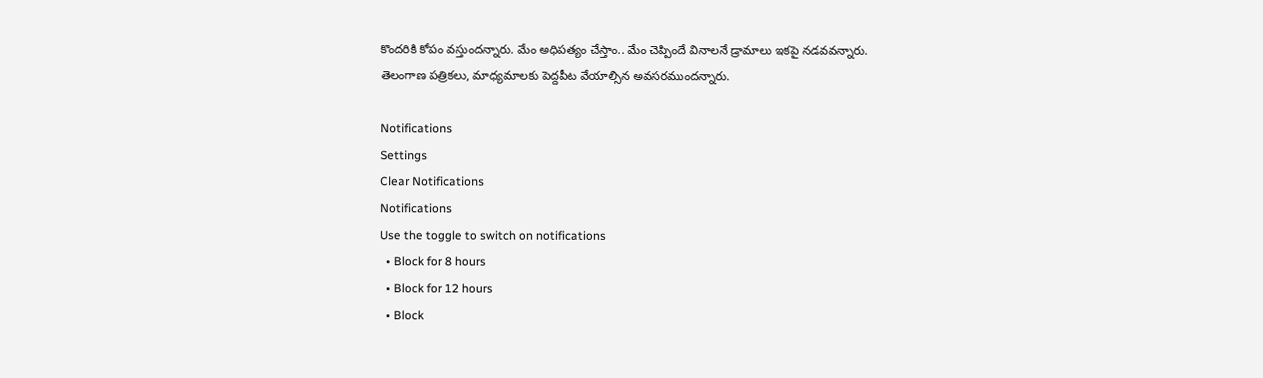కొందరికి కోపం వస్తుందన్నారు. మేం అధిపత్యం చేస్తాం.. మేం చెప్పిందే వినాలనే డ్రామాలు ఇకపై నడవవన్నారు. తెలంగాణ పత్రికలు, మాధ్యమాలకు పెద్దపీట వేయాల్సిన అవసరముందన్నారు.

Notifications
Settings
Clear Notifications
Notifications
Use the toggle to switch on notifications
  • Block for 8 hours
  • Block for 12 hours
  • Block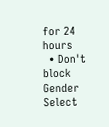for 24 hours
  • Don't block
Gender
Select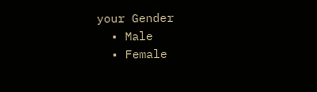your Gender
  • Male
  • Female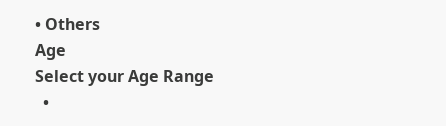• Others
Age
Select your Age Range
  •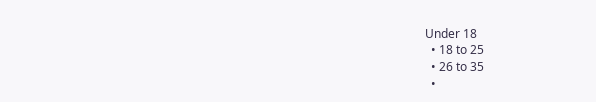Under 18
  • 18 to 25
  • 26 to 35
  •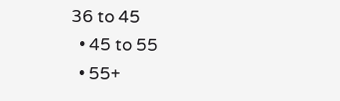36 to 45
  • 45 to 55
  • 55+